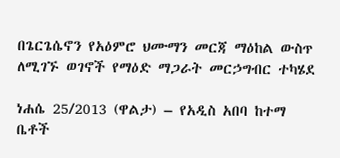በጌርጌሴኖን የአዕምሮ ህሙማን መርጃ ማዕከል ውስጥ ለሚገኙ ወገኖች የማዕድ ማጋራት መርኃግብር ተካሄደ

ነሐሴ 25/2013 (ዋልታ) – የአዲስ አበባ ከተማ ቤቶች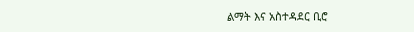ልማት እና አስተዳደር ቢሮ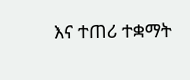እና ተጠሪ ተቋማት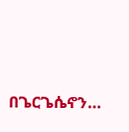በጌርጌሴኖን…